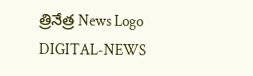త్రినేత్ర News Logo
DIGITAL-NEWS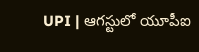UPI | ఆగస్టులో యూపీఐ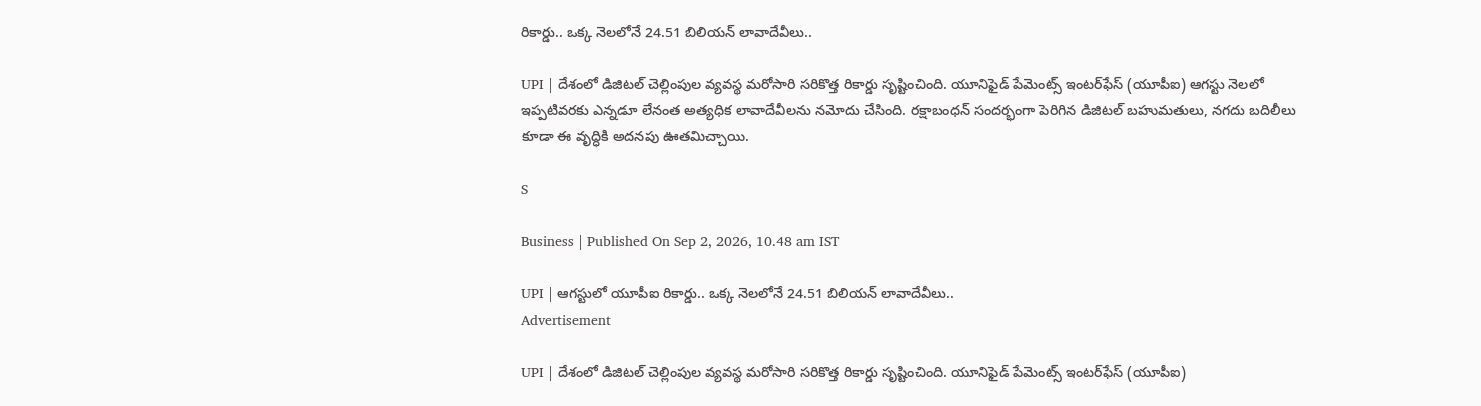రికార్డు.. ఒక్క నెలలోనే 24.51 బిలియన్‌ లావాదేవీలు..

UPI | దేశంలో డిజిటల్ చెల్లింపుల వ్యవస్థ మరోసారి సరికొత్త రికార్డు సృష్టించింది. యూనిఫైడ్ పేమెంట్స్ ఇంటర్‌ఫేస్ (యూపీఐ) ఆగస్టు నెలలో ఇప్పటివరకు ఎన్నడూ లేనంత అత్యధిక లావాదేవీలను నమోదు చేసింది. రక్షాబంధన్ సందర్భంగా పెరిగిన డిజిటల్ బహుమతులు, నగదు బదిలీలు కూడా ఈ వృద్ధికి అదనపు ఊతమిచ్చాయి.

S

Business | Published On Sep 2, 2026, 10.48 am IST

UPI | ఆగస్టులో యూపీఐ రికార్డు.. ఒక్క నెలలోనే 24.51 బిలియన్‌ లావాదేవీలు..
Advertisement

UPI | దేశంలో డిజిటల్ చెల్లింపుల వ్యవస్థ మరోసారి సరికొత్త రికార్డు సృష్టించింది. యూనిఫైడ్ పేమెంట్స్ ఇంటర్‌ఫేస్ (యూపీఐ)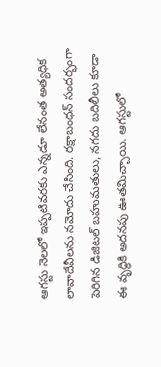ఆగస్టు నెలలో ఇప్పటివరకు ఎన్నడూ లేనంత అత్యధిక లావాదేవీలను నమోదు చేసింది. రక్షాబంధన్ సందర్భంగా పెరిగిన డిజిటల్ బహుమతులు, నగదు బదిలీలు కూడా ఈ వృద్ధికి అదనపు ఊతమిచ్చాయి. ఆగస్టులో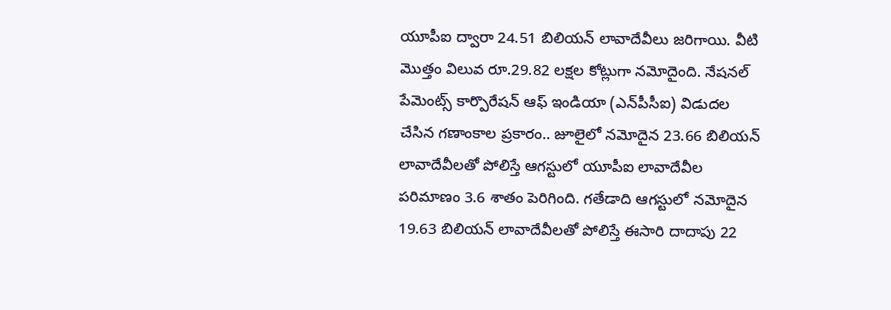యూపీఐ ద్వారా 24.51 బిలియన్ లావాదేవీలు జరిగాయి. వీటి మొత్తం విలువ రూ.29.82 లక్షల కోట్లుగా నమోదైంది. నేషనల్ పేమెంట్స్ కార్పొరేషన్ ఆఫ్ ఇండియా (ఎన్‌పీసీఐ) విడుదల చేసిన గణాంకాల ప్రకారం.. జూలైలో నమోదైన 23.66 బిలియన్ లావాదేవీలతో పోలిస్తే ఆగస్టులో యూపీఐ లావాదేవీల పరిమాణం 3.6 శాతం పెరిగింది. గతేడాది ఆగస్టులో నమోదైన 19.63 బిలియన్ లావాదేవీలతో పోలిస్తే ఈసారి దాదాపు 22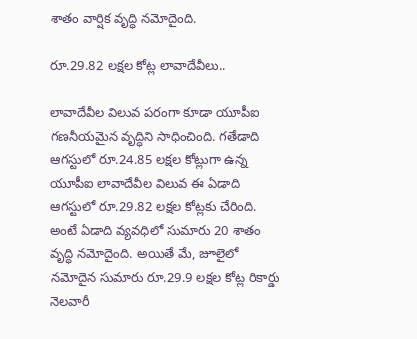శాతం వార్షిక వృద్ధి నమోదైంది.

రూ.29.82 ల‌క్ష‌ల కోట్ల లావాదేవీలు..

లావాదేవీల విలువ పరంగా కూడా యూపీఐ గణనీయమైన వృద్ధిని సాధించింది. గతేడాది ఆగస్టులో రూ.24.85 లక్షల కోట్లుగా ఉన్న యూపీఐ లావాదేవీల విలువ ఈ ఏడాది ఆగస్టులో రూ.29.82 లక్షల కోట్లకు చేరింది. అంటే ఏడాది వ్యవధిలో సుమారు 20 శాతం వృద్ధి నమోదైంది. అయితే మే, జూలైలో నమోదైన సుమారు రూ.29.9 లక్షల కోట్ల రికార్డు నెలవారీ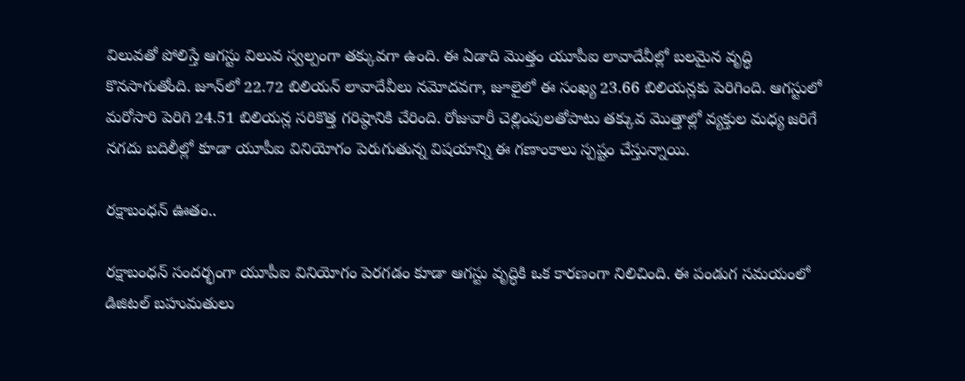విలువతో పోలిస్తే ఆగస్టు విలువ స్వల్పంగా తక్కువగా ఉంది. ఈ ఏడాది మొత్తం యూపీఐ లావాదేవీల్లో బలమైన వృద్ధి కొనసాగుతోంది. జూన్‌లో 22.72 బిలియన్ లావాదేవీలు నమోదవగా, జూలైలో ఈ సంఖ్య 23.66 బిలియన్లకు పెరిగింది. ఆగస్టులో మరోసారి పెరిగి 24.51 బిలియన్ల సరికొత్త గరిష్ఠానికి చేరింది. రోజువారీ చెల్లింపులతోపాటు తక్కువ మొత్తాల్లో వ్యక్తుల మధ్య జరిగే నగదు బదిలీల్లో కూడా యూపీఐ వినియోగం పెరుగుతున్న విషయాన్ని ఈ గణాంకాలు స్పష్టం చేస్తున్నాయి.

ర‌క్షాబంధ‌న్ ఊతం..

రక్షాబంధన్ సందర్భంగా యూపీఐ వినియోగం పెరగడం కూడా ఆగస్టు వృద్ధికి ఒక కారణంగా నిలిచింది. ఈ పండుగ సమయంలో డిజిటల్ బహుమతులు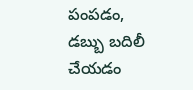పంపడం, డబ్బు బదిలీ చేయడం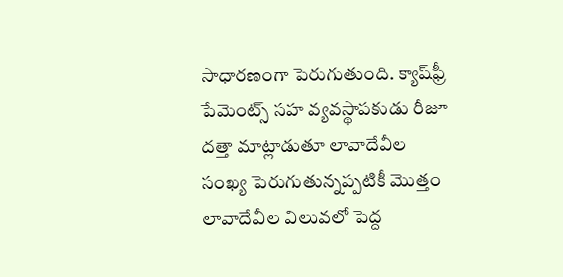సాధారణంగా పెరుగుతుంది. క్యాష్‌ఫ్రీ పేమెంట్స్ సహ వ్యవస్థాపకుడు రీజూ దత్తా మాట్లాడుతూ లావాదేవీల సంఖ్య పెరుగుతున్నప్పటికీ మొత్తం లావాదేవీల విలువలో పెద్ద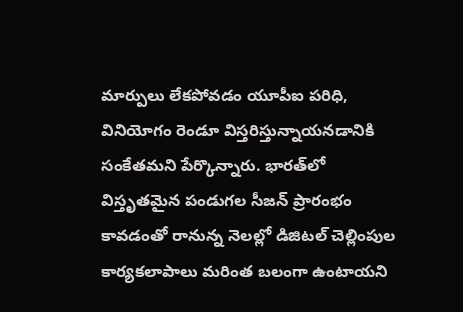మార్పులు లేకపోవడం యూపీఐ పరిధి, వినియోగం రెండూ విస్తరిస్తున్నాయనడానికి సంకేతమని పేర్కొన్నారు. భారత్‌లో విస్తృతమైన పండుగల సీజన్ ప్రారంభం కావడంతో రానున్న నెలల్లో డిజిటల్ చెల్లింపుల కార్యకలాపాలు మరింత బలంగా ఉంటాయ‌ని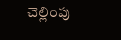చెల్లింపు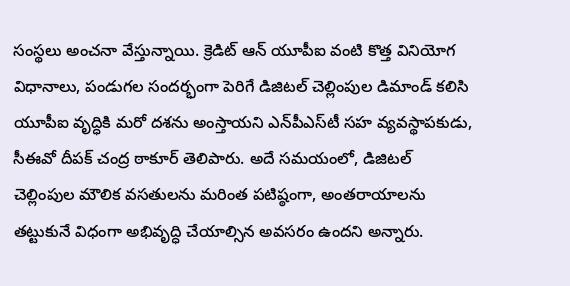సంస్థలు అంచనా వేస్తున్నాయి. క్రెడిట్ ఆన్ యూపీఐ వంటి కొత్త వినియోగ విధానాలు, పండుగల సందర్భంగా పెరిగే డిజిటల్ చెల్లింపుల డిమాండ్ కలిసి యూపీఐ వృద్ధికి మరో దశను అంస్తాయ‌ని ఎన్‌పీఎస్‌టీ సహ వ్యవస్థాపకుడు, సీఈవో దీపక్ చంద్ర ఠాకూర్ తెలిపారు. అదే సమయంలో, డిజిటల్ చెల్లింపుల మౌలిక వసతులను మరింత పటిష్ఠంగా, అంతరాయాలను తట్టుకునే విధంగా అభివృద్ధి చేయాల్సిన అవసరం ఉందని అన్నారు.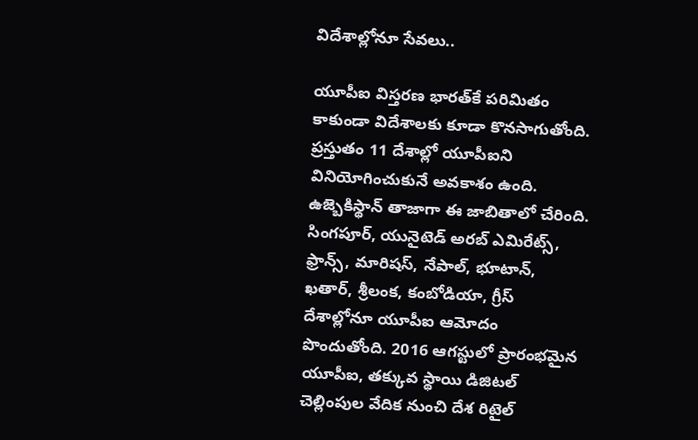విదేశాల్లోనూ సేవ‌లు..

యూపీఐ విస్తరణ భారత్‌కే పరిమితం కాకుండా విదేశాలకు కూడా కొనసాగుతోంది. ప్రస్తుతం 11 దేశాల్లో యూపీఐని వినియోగించుకునే అవకాశం ఉంది. ఉజ్బెకిస్థాన్ తాజాగా ఈ జాబితాలో చేరింది. సింగపూర్, యునైటెడ్ అరబ్ ఎమిరేట్స్, ఫ్రాన్స్, మారిషస్, నేపాల్, భూటాన్, ఖతార్, శ్రీలంక, కంబోడియా, గ్రీస్ దేశాల్లోనూ యూపీఐ ఆమోదం పొందుతోంది. 2016 ఆగస్టులో ప్రారంభమైన యూపీఐ, తక్కువ స్థాయి డిజిటల్ చెల్లింపుల వేదిక నుంచి దేశ రిటైల్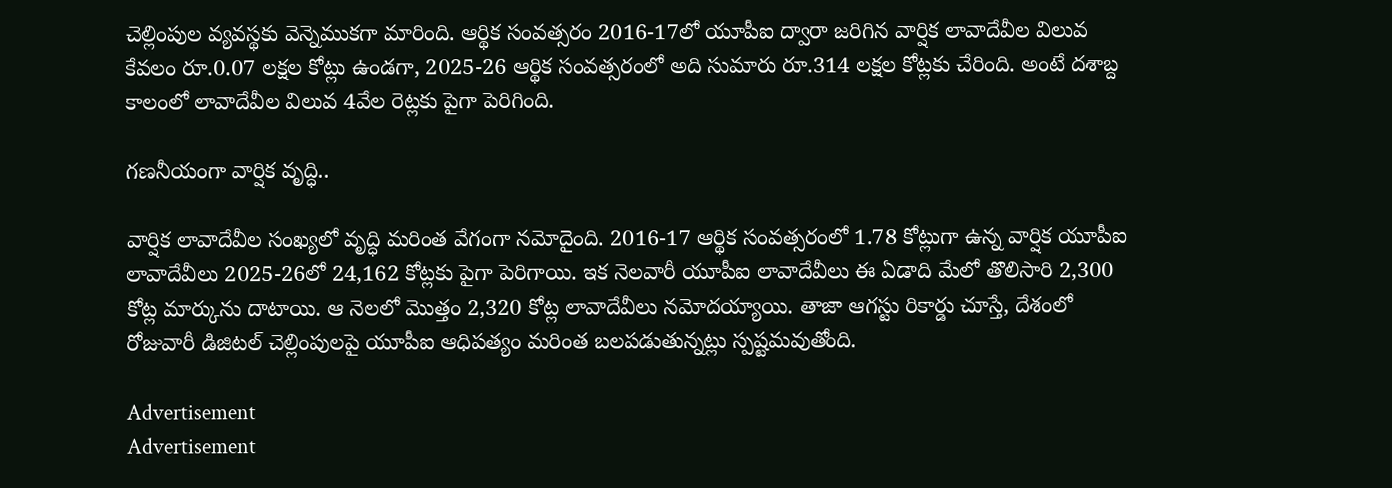చెల్లింపుల వ్యవస్థకు వెన్నెముకగా మారింది. ఆర్థిక సంవత్సరం 2016-17లో యూపీఐ ద్వారా జరిగిన వార్షిక లావాదేవీల విలువ కేవలం రూ.0.07 లక్షల కోట్లు ఉండగా, 2025-26 ఆర్థిక సంవత్సరంలో అది సుమారు రూ.314 లక్షల కోట్లకు చేరింది. అంటే దశాబ్ద కాలంలో లావాదేవీల విలువ 4వేల రెట్లకు పైగా పెరిగింది.

గ‌ణ‌నీయంగా వార్షిక వృద్ధి..

వార్షిక లావాదేవీల సంఖ్యలో వృద్ధి మరింత వేగంగా నమోదైంది. 2016-17 ఆర్థిక సంవత్సరంలో 1.78 కోట్లుగా ఉన్న వార్షిక యూపీఐ లావాదేవీలు 2025-26లో 24,162 కోట్లకు పైగా పెరిగాయి. ఇక నెలవారీ యూపీఐ లావాదేవీలు ఈ ఏడాది మేలో తొలిసారి 2,300 కోట్ల మార్కును దాటాయి. ఆ నెలలో మొత్తం 2,320 కోట్ల లావాదేవీలు నమోదయ్యాయి. తాజా ఆగస్టు రికార్డు చూస్తే, దేశంలో రోజువారీ డిజిటల్ చెల్లింపులపై యూపీఐ ఆధిపత్యం మరింత బలపడుతున్నట్లు స్పష్టమవుతోంది.

Advertisement
Advertisement